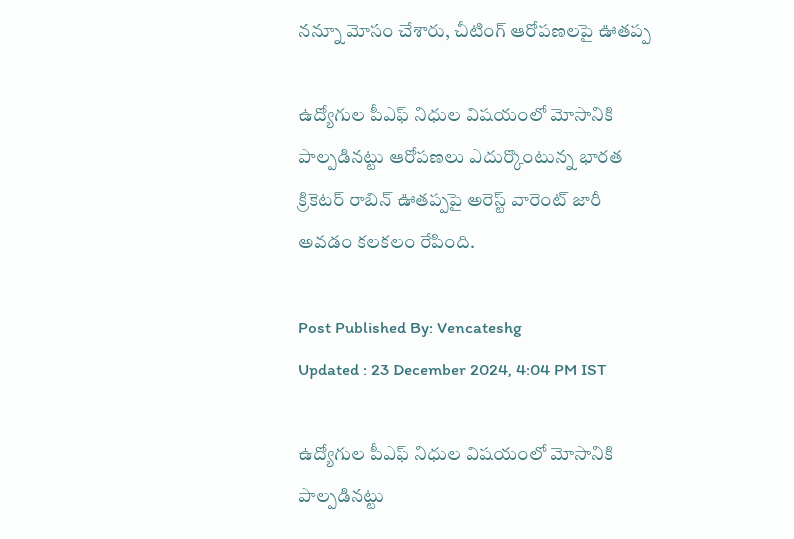నన్నూ మోసం చేశారు, చీటింగ్ ఆరోపణలపై ఊతప్ప

ఉద్యోగుల పీఎఫ్‌ నిధుల విషయంలో మోసానికి పాల్పడినట్టు ఆరోపణలు ఎదుర్కొంటున్న భారత క్రికెటర్ రాబిన్ ఊతప్పపై అరెస్ట్ వారెంట్ జారీ అవడం కలకలం రేపింది.

Post Published By: Vencateshg
Updated : 23 December 2024, 4:04 PM IST

ఉద్యోగుల పీఎఫ్‌ నిధుల విషయంలో మోసానికి పాల్పడినట్టు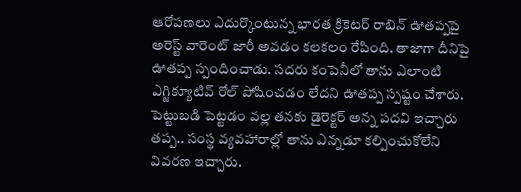ఆరోపణలు ఎదుర్కొంటున్న భారత క్రికెటర్ రాబిన్ ఊతప్పపై అరెస్ట్ వారెంట్ జారీ అవడం కలకలం రేపింది. తాజాగా దీనిపై ఊతప్ప స్పందించాడు. సదరు కంపెనీలో తాను ఎలాంటి ఎగ్జిక్యూటివ్ రోల్ పోషించడం లేదని ఊతప్ప స్పష్టం చేశారు. పెట్టుబడి పెట్టడం వల్ల తనకు డైరెక్టర్ అన్న పదవి ఇచ్చారు తప్ప.. సంస్థ వ్యవహారాల్లో తాను ఎన్నడూ కల్పించుకోలేని వివరణ ఇచ్చారు.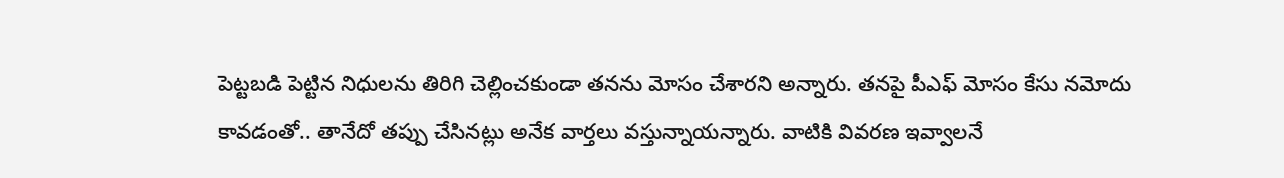పెట్టబడి పెట్టిన నిధులను తిరిగి చెల్లించకుండా తనను మోసం చేశారని అన్నారు. తనపై పీఎఫ్‌ మోసం కేసు నమోదు కావడంతో.. తానేదో తప్పు చేసినట్లు అనేక వార్తలు వస్తున్నాయన్నారు. వాటికి వివరణ ఇవ్వాలనే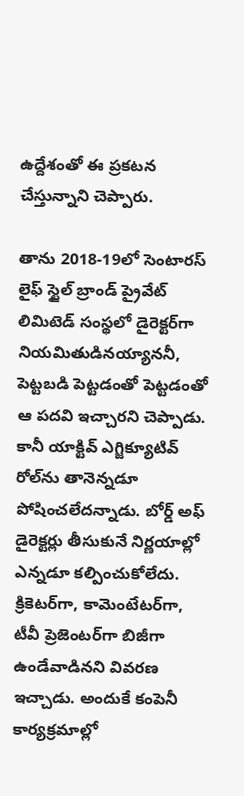ఉద్దేశంతో ఈ ప్రకటన చేస్తున్నాని చెప్పారు.

తాను 2018-19లో సెంటారస్ లైఫ్ స్టైల్ బ్రాండ్ ప్రైవేట్ లిమిటెడ్ సంస్థలో డైరెక్టర్‌గా నియమితుడినయ్యాననీ, పెట్టబడి పెట్టడంతో పెట్టడంతో ఆ పదవి ఇచ్చారని చెప్పాడు. కానీ యాక్టివ్ ఎగ్జిక్యూటివ్ రోల్‌ను తానెన్నడూ పోషించలేదన్నాడు. బోర్డ్ అఫ్ డైరెక్టర్లు తీసుకునే నిర్ణయాల్లో ఎన్నడూ కల్పించుకోలేదు. క్రికెటర్‌గా, కామెంటేటర్‌గా, టీవీ ప్రెజెంటర్‌గా బిజీగా ఉండేవాడినని వివరణ ఇచ్చాడు. అందుకే కంపెనీ కార్యక్రమాల్లో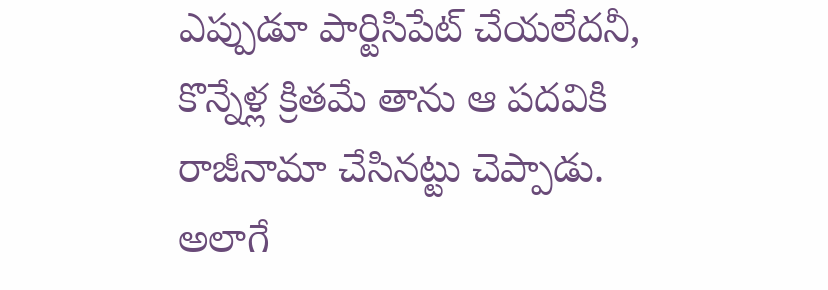ఎప్పుడూ పార్టిసిపేట్ చేయలేదనీ, కొన్నేళ్ల క్రితమే తాను ఆ పదవికి రాజీనామా చేసినట్టు చెప్పాడు. అలాగే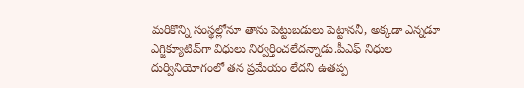మరికొన్ని సంస్థల్లోనూ తాను పెట్టుబడులు పెట్టాననీ, అక్కడా ఎన్నడూ ఎగ్జిక్యూటివ్‌గా విధులు నిర్వర్తించలేదన్నాడు.పీఎఫ్‌ నిధుల దుర్వినియోగంలో తన ప్రమేయం లేదని ఉతప్ప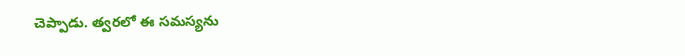చెప్పాడు. త్వరలో ఈ సమస్యను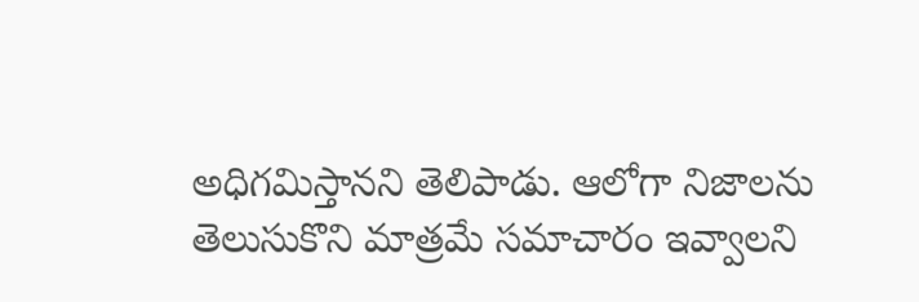అధిగమిస్తానని తెలిపాడు. ఆలోగా నిజాలను తెలుసుకొని మాత్రమే సమాచారం ఇవ్వాలని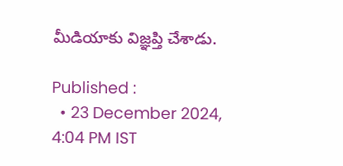మీడియాకు విజ్ఞప్తి చేశాడు.

Published :
  • 23 December 2024, 4:04 PM IST